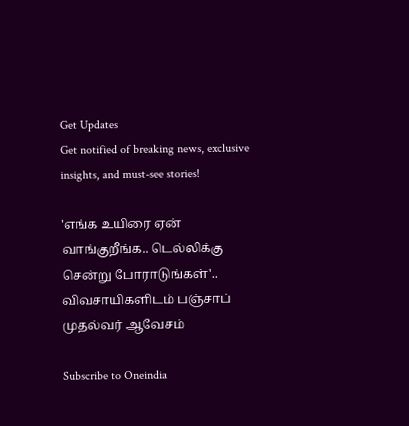Get Updates
Get notified of breaking news, exclusive insights, and must-see stories!

'எங்க உயிரை ஏன் வாங்குறீங்க.. டெல்லிக்கு சென்று போராடுங்கள்'.. விவசாயிகளிடம் பஞ்சாப் முதல்வர் ஆவேசம்

Subscribe to Oneindia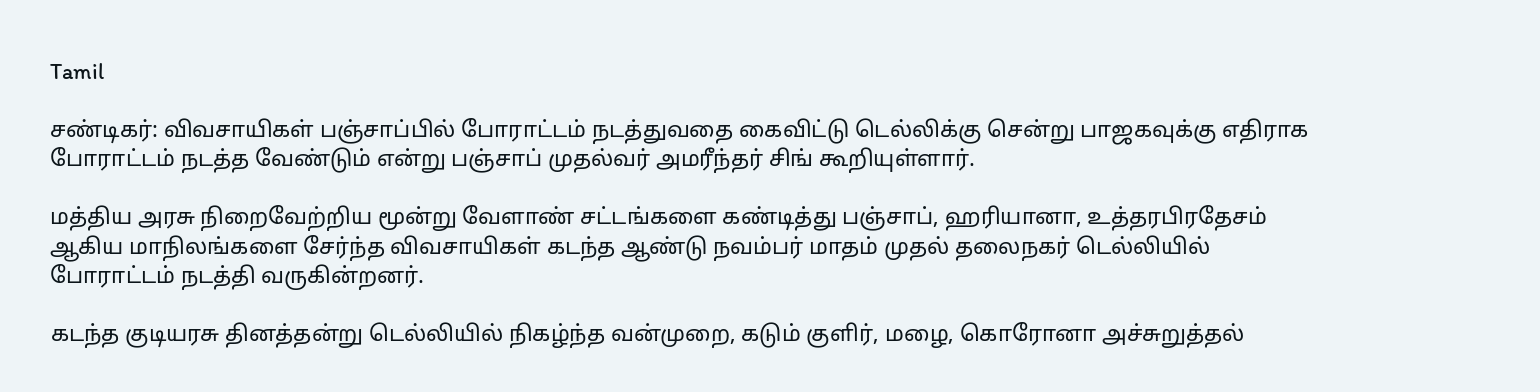Tamil

சண்டிகர்: விவசாயிகள் பஞ்சாப்பில் போராட்டம் நடத்துவதை கைவிட்டு டெல்லிக்கு சென்று பாஜகவுக்கு எதிராக போராட்டம் நடத்த வேண்டும் என்று பஞ்சாப் முதல்வர் அமரீந்தர் சிங் கூறியுள்ளார்.

மத்திய அரசு நிறைவேற்றிய மூன்று வேளாண் சட்டங்களை கண்டித்து பஞ்சாப், ஹரியானா, உத்தரபிரதேசம் ஆகிய மாநிலங்களை சேர்ந்த விவசாயிகள் கடந்த ஆண்டு நவம்பர் மாதம் முதல் தலைநகர் டெல்லியில் போராட்டம் நடத்தி வருகின்றனர்.

கடந்த குடியரசு தினத்தன்று டெல்லியில் நிகழ்ந்த வன்முறை, கடும் குளிர், மழை, கொரோனா அச்சுறுத்தல்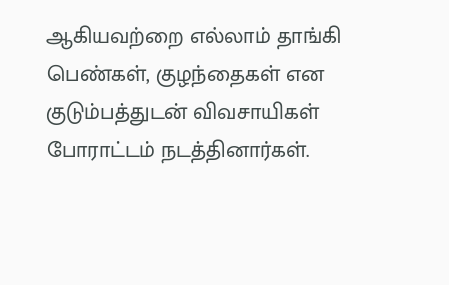ஆகியவற்றை எல்லாம் தாங்கி பெண்கள், குழந்தைகள் என குடும்பத்துடன் விவசாயிகள் போராட்டம் நடத்தினார்கள்.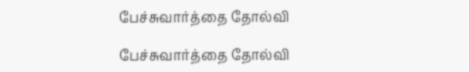பேச்சுவார்த்தை தோல்வி

பேச்சுவார்த்தை தோல்வி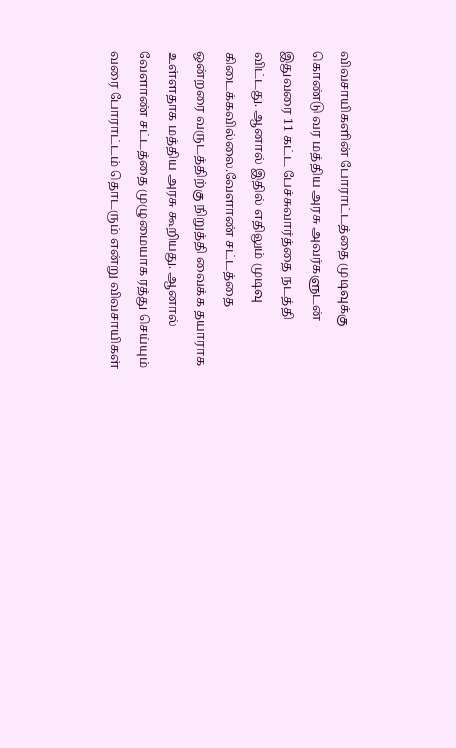விவசாயிகளின் போராட்டத்தை முடிவுக்கு கொண்டு வர மத்திய அரசு அவர்களுடன் இதுவரை 11 கட்ட பேச்சுவார்த்தை நடத்தி விட்டது. ஆனால் இதில் எதிலும் முடிவு கிடைக்கவில்லை.வேளாண் சட்டத்தை ஒன்றரை வருடத்திற்கு நிறுத்தி வைக்க தயாராக உள்ளதாக மத்திய அரசு கூறியது. ஆனால் வேளாண் சட்டத்தை முழுமையாக ரத்து செய்யும் வரை போராட்டம் தொடரும் என்று விவசாயிகள்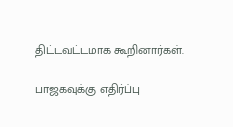திட்டவட்டமாக கூறினார்கள்.

பாஜகவுக்கு எதிர்ப்பு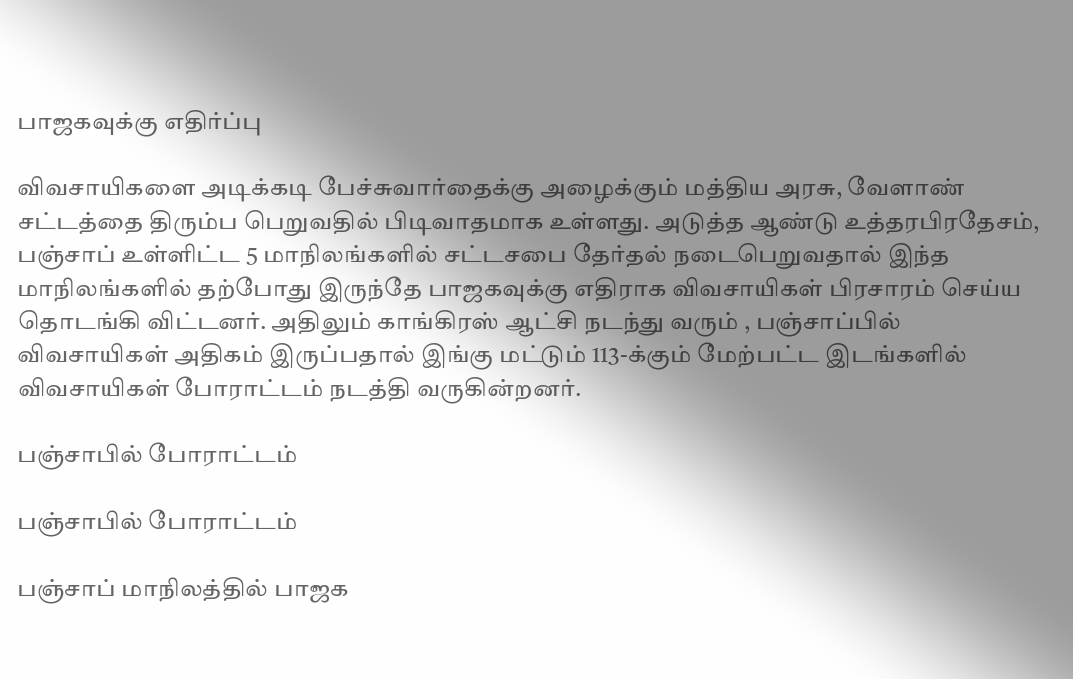பாஜகவுக்கு எதிர்ப்பு

விவசாயிகளை அடிக்கடி பேச்சுவார்தைக்கு அழைக்கும் மத்திய அரசு, வேளாண் சட்டத்தை திரும்ப பெறுவதில் பிடிவாதமாக உள்ளது. அடுத்த ஆண்டு உத்தரபிரதேசம், பஞ்சாப் உள்ளிட்ட 5 மாநிலங்களில் சட்டசபை தேர்தல் நடைபெறுவதால் இந்த மாநிலங்களில் தற்போது இருந்தே பாஜகவுக்கு எதிராக விவசாயிகள் பிரசாரம் செய்ய தொடங்கி விட்டனர். அதிலும் காங்கிரஸ் ஆட்சி நடந்து வரும் , பஞ்சாப்பில் விவசாயிகள் அதிகம் இருப்பதால் இங்கு மட்டும் 113-க்கும் மேற்பட்ட இடங்களில் விவசாயிகள் போராட்டம் நடத்தி வருகின்றனர்.

பஞ்சாபில் போராட்டம்

பஞ்சாபில் போராட்டம்

பஞ்சாப் மாநிலத்தில் பாஜக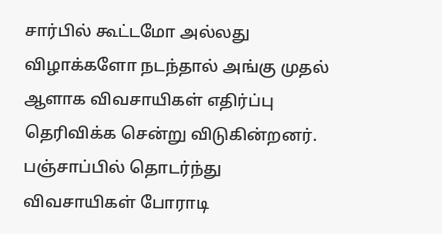சார்பில் கூட்டமோ அல்லது விழாக்களோ நடந்தால் அங்கு முதல் ஆளாக விவசாயிகள் எதிர்ப்பு தெரிவிக்க சென்று விடுகின்றனர். பஞ்சாப்பில் தொடர்ந்து விவசாயிகள் போராடி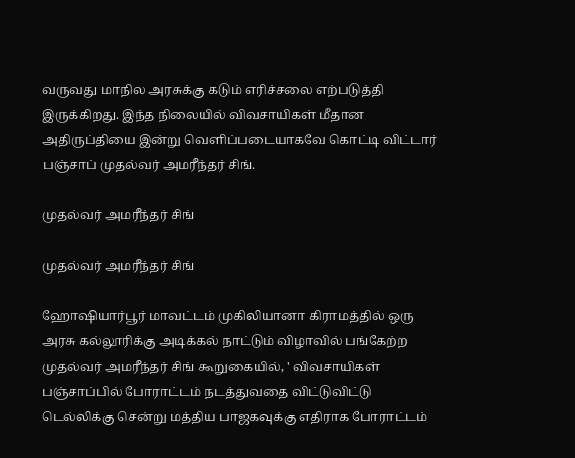வருவது மாநில அரசுக்கு கடும் எரிச்சலை எற்படுத்தி இருக்கிறது. இந்த நிலையில் விவசாயிகள் மீதான அதிருப்தியை இன்று வெளிப்படையாகவே கொட்டி விட்டார் பஞ்சாப் முதல்வர் அமரீந்தர் சிங்.

முதல்வர் அமரீந்தர் சிங்

முதல்வர் அமரீந்தர் சிங்

ஹோஷியார்பூர் மாவட்டம் முகிலியானா கிராமத்தில் ஒரு அரசு கல்லூரிக்கு அடிக்கல் நாட்டும் விழாவில் பங்கேற்ற முதல்வர் அமரீந்தர் சிங் கூறுகையில், ' விவசாயிகள் பஞ்சாப்பில் போராட்டம் நடத்துவதை விட்டுவிட்டு டெல்லிக்கு சென்று மத்திய பாஜகவுக்கு எதிராக போராட்டம்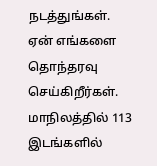நடத்துங்கள். ஏன் எங்களை தொந்தரவு செய்கிறீர்கள். மாநிலத்தில் 113 இடங்களில்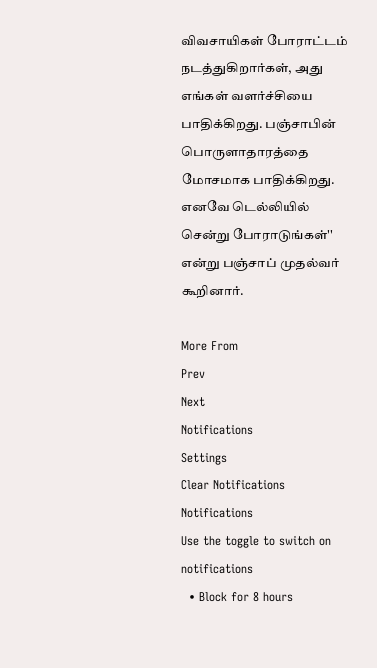விவசாயிகள் போராட்டம் நடத்துகிறார்கள், அது எங்கள் வளர்ச்சியை பாதிக்கிறது. பஞ்சாபின் பொருளாதாரத்தை மோசமாக பாதிக்கிறது. எனவே டெல்லியில் சென்று போராடுங்கள்'' என்று பஞ்சாப் முதல்வர் கூறினார்.

More From
Prev
Next
Notifications
Settings
Clear Notifications
Notifications
Use the toggle to switch on notifications
  • Block for 8 hours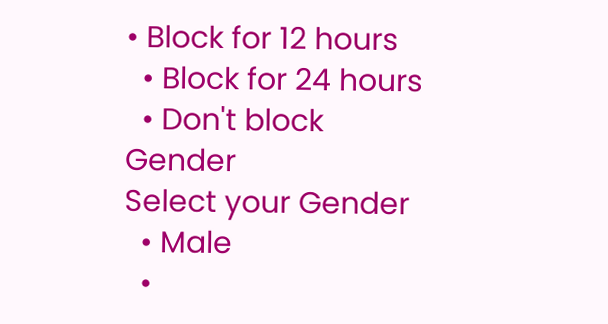• Block for 12 hours
  • Block for 24 hours
  • Don't block
Gender
Select your Gender
  • Male
  •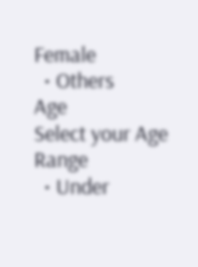Female
  • Others
Age
Select your Age Range
  • Under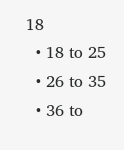18
  • 18 to 25
  • 26 to 35
  • 36 to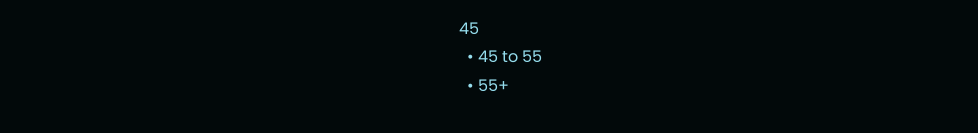45
  • 45 to 55
  • 55+